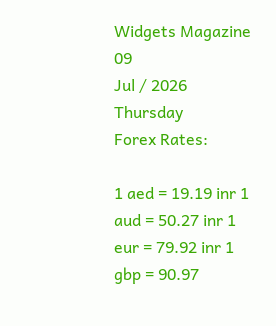Widgets Magazine
09
Jul / 2026
Thursday
Forex Rates:

1 aed = 19.19 inr 1 aud = 50.27 inr 1 eur = 79.92 inr 1 gbp = 90.97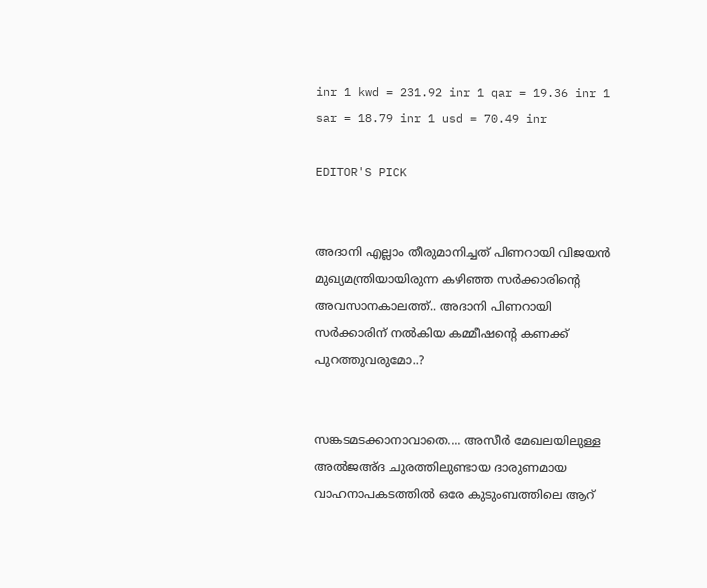inr 1 kwd = 231.92 inr 1 qar = 19.36 inr 1 sar = 18.79 inr 1 usd = 70.49 inr

EDITOR'S PICK


അദാനി എല്ലാം തീരുമാനിച്ചത് പിണറായി വിജയൻ മുഖ്യമന്ത്രിയായിരുന്ന കഴിഞ്ഞ സർക്കാരിന്റെ അവസാനകാലത്ത്.. അദാനി പിണറായി സർക്കാരിന് നൽകിയ കമ്മീഷന്റെ കണക്ക് പുറത്തുവരുമോ..?


സങ്കടമടക്കാനാവാതെ.... അസീർ മേഖലയിലുള്ള അൽജഅ്ദ ചുരത്തിലുണ്ടായ ദാരുണമായ വാഹനാപകടത്തിൽ ഒരേ കുടുംബത്തിലെ ആറ്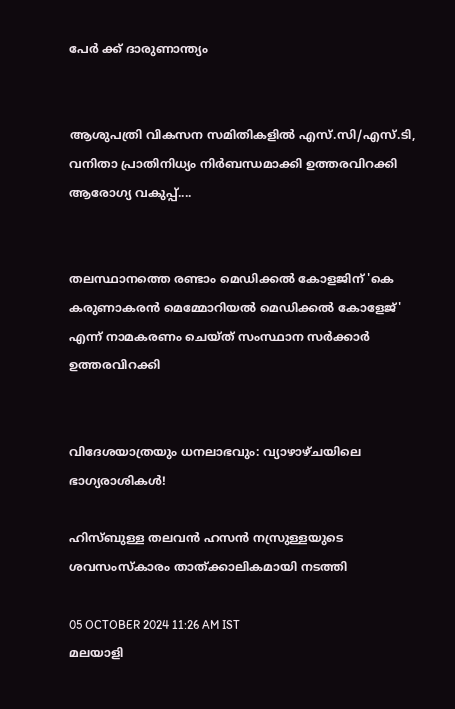പേർ ക്ക് ദാരുണാന്ത്യം


ആശുപത്രി വികസന സമിതികളിൽ എസ്.സി/എസ്.ടി, വനിതാ പ്രാതിനിധ്യം നിർബന്ധമാക്കി ഉത്തരവിറക്കി ആരോഗ്യ വകുപ്പ്....


തലസ്ഥാനത്തെ രണ്ടാം മെഡിക്കല്‍ കോളജിന് 'കെ കരുണാകരന്‍ മെമ്മോറിയല്‍ മെഡിക്കല്‍ കോളേജ്' എന്ന് നാമകരണം ചെയ്ത് സംസ്ഥാന സര്‍ക്കാര്‍ ഉത്തരവിറക്കി


വിദേശയാത്രയും ധനലാഭവും: വ്യാഴാഴ്ചയിലെ ഭാഗ്യരാശികൾ!

ഹിസ്ബുള്ള തലവൻ ഹസൻ നസ്രുള്ളയുടെ ശവസംസ്‌കാരം താത്ക്കാലികമായി നടത്തി

05 OCTOBER 2024 11:26 AM IST
മലയാളി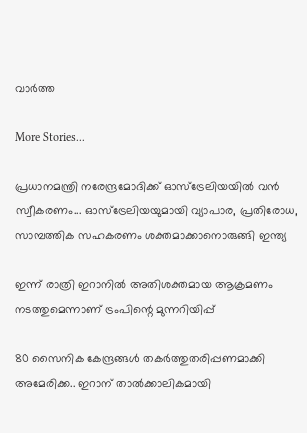വാര്‍ത്ത

More Stories...

പ്രധാനമന്ത്രി നരേന്ദ്രമോദിക്ക് ഓസ്ട്രേലിയയിൽ വൻ സ്വീകരണം... ഓസ്ട്രേലിയയുമായി വ്യാപാര, പ്രതിരോധ, സാമ്പത്തിക സഹകരണം ശക്തമാക്കാനൊരുങ്ങി ഇന്ത്യ

ഇന്ന് രാത്രി ഇറാനില്‍ അതിശക്തമായ ആക്രമണം നടത്തുമെന്നാണ് ട്രംപിന്റെ മുന്നറിയിപ്പ്

80 സൈനിക കേന്ദ്രങ്ങള്‍ തകര്‍ത്തുതരിപ്പണമാക്കി അമേരിക്ക.. ഇറാന് താല്‍ക്കാലികമായി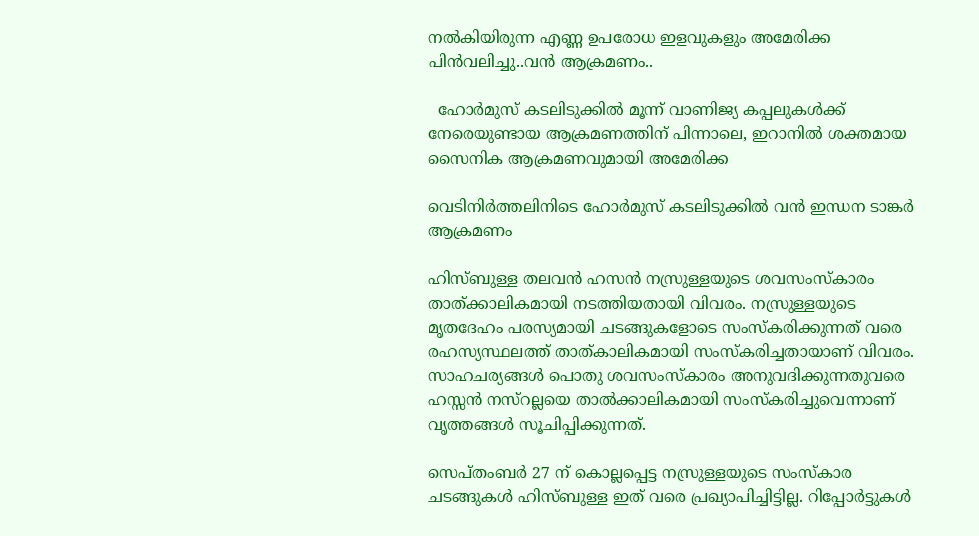നല്‍കിയിരുന്ന എണ്ണ ഉപരോധ ഇളവുകളും അമേരിക്ക പിന്‍വലിച്ചു..വൻ ആക്രമണം..

  ഹോർമുസ് കടലിടുക്കിൽ മൂന്ന് വാണിജ്യ കപ്പലുകൾക്ക് നേരെയുണ്ടായ ആക്രമണത്തിന് പിന്നാലെ, ഇറാനിൽ ശക്തമായ സൈനിക ആക്രമണവുമായി അമേരിക്ക

വെടിനിർത്തലിനിടെ ഹോർമുസ് കടലിടുക്കിൽ വൻ ഇന്ധന ടാങ്കർ ആക്രമണം

ഹിസ്ബുള്ള തലവൻ ഹസൻ നസ്രുള്ളയുടെ ശവസംസ്‌കാരം താത്ക്കാലികമായി നടത്തിയതായി വിവരം. നസ്രുള്ളയുടെ മൃതദേഹം പരസ്യമായി ചടങ്ങുകളോടെ സംസ്‌കരിക്കുന്നത് വരെ രഹസ്യസ്ഥലത്ത് താത്കാലികമായി സംസ്‌കരിച്ചതായാണ് വിവരം. സാഹചര്യങ്ങൾ പൊതു ശവസംസ്‌കാരം അനുവദിക്കുന്നതുവരെ ഹസ്സൻ നസ്റല്ലയെ താൽക്കാലികമായി സംസ്‌കരിച്ചുവെന്നാണ് വൃത്തങ്ങൾ സൂചിപ്പിക്കുന്നത്.

സെപ്തംബർ 27 ന് കൊല്ലപ്പെട്ട നസ്രുള്ളയുടെ സംസ്‌കാര ചടങ്ങുകൾ ഹിസ്ബുള്ള ഇത് വരെ പ്രഖ്യാപിച്ചിട്ടില്ല. റിപ്പോർട്ടുകൾ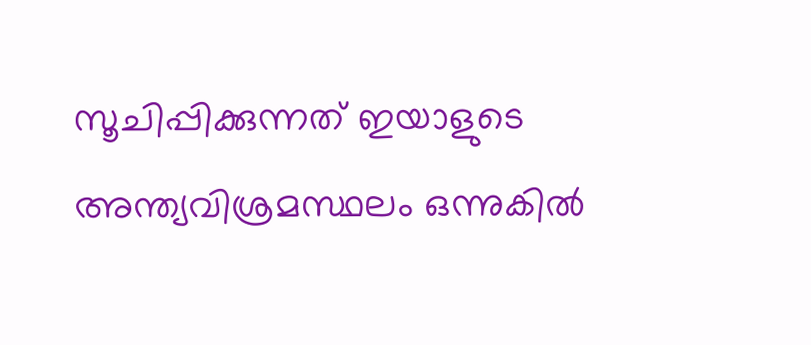സൂചിപ്പിക്കുന്നത് ഇയാളുടെ അന്ത്യവിശ്രമസ്ഥലം ഒന്നുകിൽ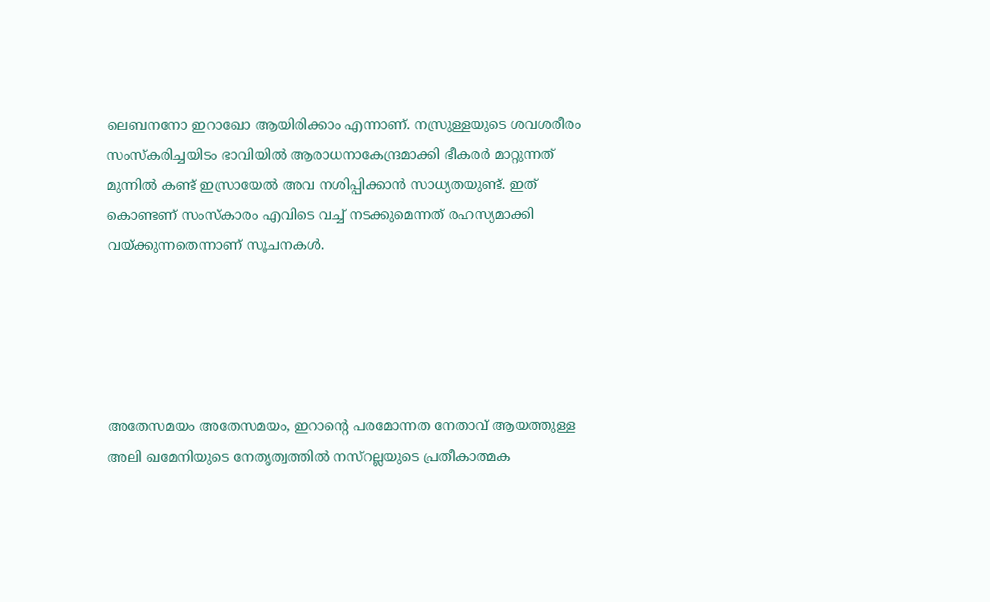ലെബനനോ ഇറാഖോ ആയിരിക്കാം എന്നാണ്. നസ്രുള്ളയുടെ ശവശരീരം സംസ്‌കരിച്ചയിടം ഭാവിയിൽ ആരാധനാകേന്ദ്രമാക്കി ഭീകരർ മാറ്റുന്നത് മുന്നിൽ കണ്ട് ഇസ്രായേൽ അവ നശിപ്പിക്കാൻ സാധ്യതയുണ്ട്. ഇത് കൊണ്ടണ് സംസ്‌കാരം എവിടെ വച്ച് നടക്കുമെന്നത് രഹസ്യമാക്കി വയ്ക്കുന്നതെന്നാണ് സൂചനകൾ.





അതേസമയം അതേസമയം, ഇറാന്റെ പരമോന്നത നേതാവ് ആയത്തുള്ള അലി ഖമേനിയുടെ നേതൃത്വത്തിൽ നസ്റല്ലയുടെ പ്രതീകാത്മക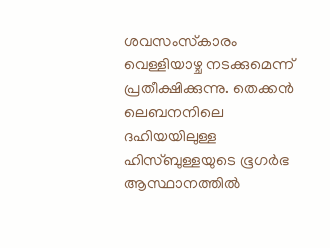ശവസംസ്‌കാരം വെള്ളിയാഴ്ച നടക്കുമെന്ന് പ്രതീക്ഷിക്കുന്നു. തെക്കൻ ലെബനനിലെ ദഹിയയിലുള്ള ഹിസ്ബുള്ളയുടെ ഭൂഗർഭ ആസ്ഥാനത്തിൽ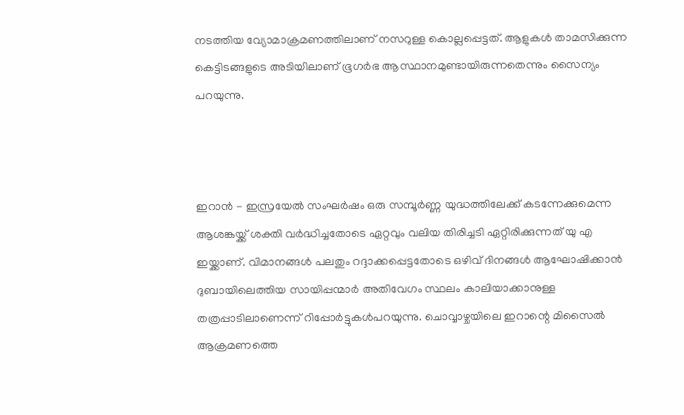നടത്തിയ വ്യോമാക്രമണത്തിലാണ് നസറുള്ള കൊല്ലപ്പെട്ടത്. ആളുകൾ താമസിക്കുന്ന കെട്ടിടങ്ങളുടെ അടിയിലാണ് ഭൂഗർഭ ആസ്ഥാനമുണ്ടായിരുന്നതെന്നും സൈന്യം പറയുന്നു.



ഇറാന്‍ - ഇസ്രയേല്‍ സംഘര്‍ഷം ഒരു സമ്പൂര്‍ണ്ണ യുദ്ധത്തിലേക്ക് കടന്നേക്കുമെന്ന ആശങ്കയ്ക്ക് ശക്തി വര്‍ദ്ധിച്ചതോടെ ഏറ്റവും വലിയ തിരിച്ചടി ഏറ്റിരിക്കുന്നത് യു എ ഇയ്ക്കാണ്. വിമാനങ്ങള്‍ പലതും റദ്ദാക്കപ്പെട്ടതോടെ ഒഴിവ് ദിനങ്ങള്‍ ആഘോഷിക്കാന്‍ ദുബായിലെത്തിയ സായിപ്പന്മാര്‍ അതിവേഗം സ്ഥലം കാലിയാക്കാനുള്ള തത്രപ്പാടിലാണെന്ന് റിപ്പോര്‍ട്ടുകള്‍പറയുന്നു. ചൊവ്വാഴ്ചയിലെ ഇറാന്റെ മിസൈല്‍ ആക്രമണത്തെ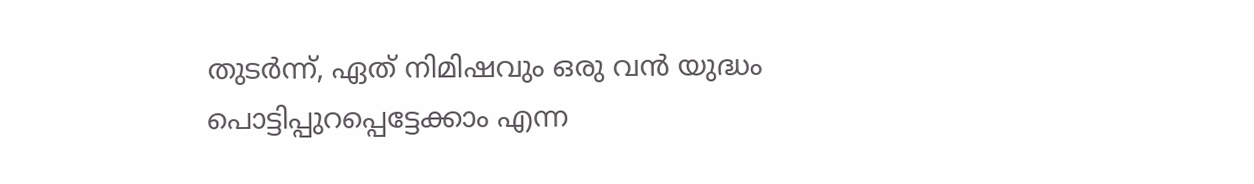തുടര്‍ന്ന്, ഏത് നിമിഷവും ഒരു വന്‍ യുദ്ധം പൊട്ടിപ്പുറപ്പെട്ടേക്കാം എന്ന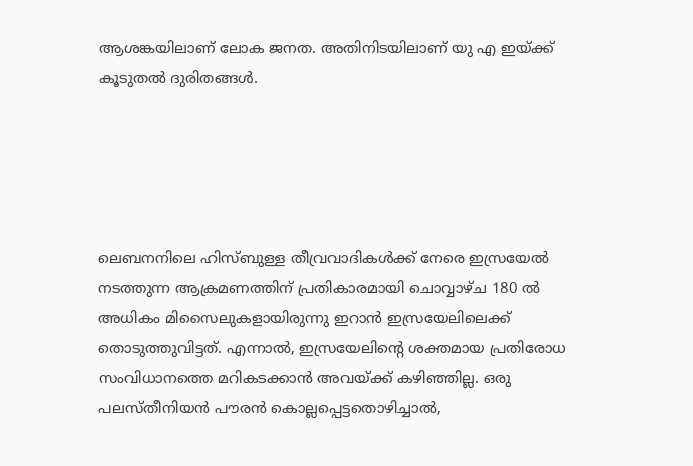ആശങ്കയിലാണ് ലോക ജനത. അതിനിടയിലാണ് യു എ ഇയ്ക്ക് കൂടുതല്‍ ദുരിതങ്ങള്‍.





ലെബനനിലെ ഹിസ്ബുള്ള തീവ്രവാദികള്‍ക്ക് നേരെ ഇസ്രയേല്‍ നടത്തുന്ന ആക്രമണത്തിന് പ്രതികാരമായി ചൊവ്വാഴ്ച 180 ല്‍ അധികം മിസൈലുകളായിരുന്നു ഇറാന്‍ ഇസ്രയേലിലെക്ക് തൊടുത്തുവിട്ടത്. എന്നാല്‍, ഇസ്രയേലിന്റെ ശക്തമായ പ്രതിരോധ സംവിധാനത്തെ മറികടക്കാന്‍ അവയ്ക്ക് കഴിഞ്ഞില്ല. ഒരു പലസ്തീനിയന്‍ പൗരന്‍ കൊല്ലപ്പെട്ടതൊഴിച്ചാല്‍,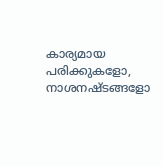കാര്യമായ പരിക്കുകളോ, നാശനഷ്ടങ്ങളോ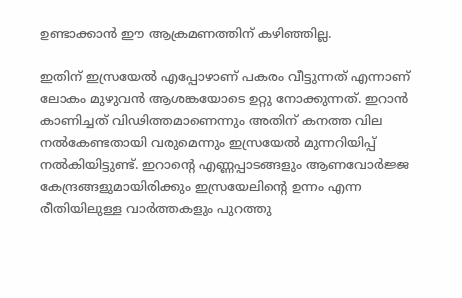ഉണ്ടാക്കാന്‍ ഈ ആക്രമണത്തിന് കഴിഞ്ഞില്ല.

ഇതിന് ഇസ്രയേല്‍ എപ്പോഴാണ് പകരം വീട്ടുന്നത് എന്നാണ് ലോകം മുഴുവന്‍ ആശങ്കയോടെ ഉറ്റു നോക്കുന്നത്. ഇറാന്‍ കാണിച്ചത് വിഢിത്തമാണെന്നും അതിന് കനത്ത വില നല്‍കേണ്ടതായി വരുമെന്നും ഇസ്രയേല്‍ മുന്നറിയിപ്പ് നല്‍കിയിട്ടുണ്ട്. ഇറാന്റെ എണ്ണപ്പാടങ്ങളും ആണവോര്‍ജ്ജ കേന്ദ്രങ്ങളുമായിരിക്കും ഇസ്രയേലിന്റെ ഉന്നം എന്ന രീതിയിലുള്ള വാര്‍ത്തകളും പുറത്തു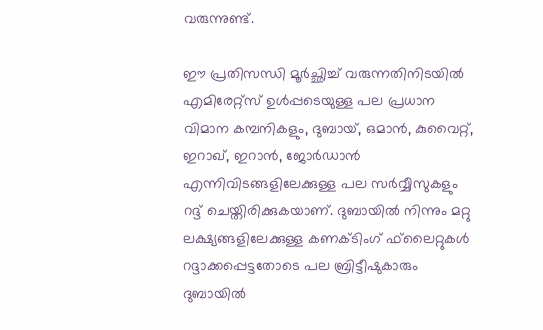വരുന്നുണ്ട്.

ഈ പ്രതിസന്ധി മൂര്‍ച്ഛിച്ച് വരുന്നതിനിടയില്‍ എമിരേറ്റ്‌സ് ഉള്‍പ്പടെയുള്ള പല പ്രധാന വിമാന കമ്പനികളും, ദുബായ്, ഒമാന്‍, കുവൈറ്റ്, ഇറാഖ്, ഇറാന്‍, ജോര്‍ഡാന്‍ എന്നിവിടങ്ങളിലേക്കുള്ള പല സര്‍വ്വീസുകളും റദ്ദ് ചെയ്തിരിക്കുകയാണ്. ദുബായില്‍ നിന്നും മറ്റു ലക്ഷ്യങ്ങളിലേക്കുള്ള കണക്ടിംഗ് ഫ്‌ലൈറ്റുകള്‍ റദ്ദാക്കപ്പെട്ടതോടെ പല ബ്രിട്ടീഷുകാരും ദുബായില്‍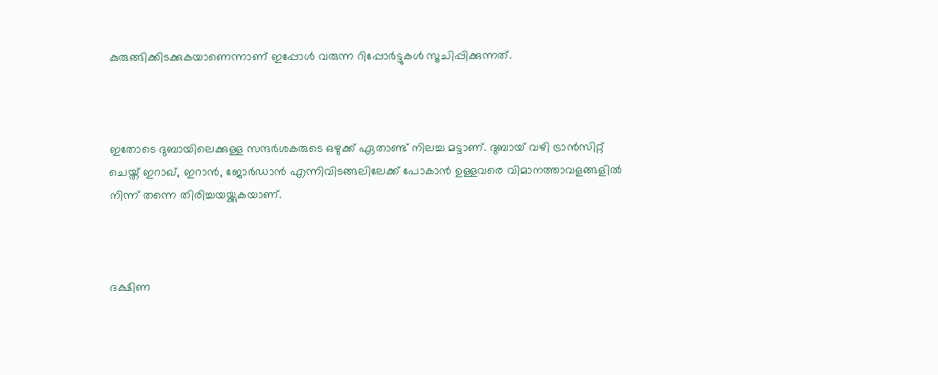കുരുങ്ങിക്കിടക്കുകയാണെന്നാണ് ഇപ്പോള്‍ വരുന്ന റിപ്പോര്‍ട്ടുകള്‍ സൂചിപ്പിക്കുന്നത്.



ഇതോടെ ദുബായിലെക്കുള്ള സന്ദര്‍ശകരുടെ ഒഴുക്ക് ഏതാണ്ട് നിലച്ച മട്ടാണ്. ദുബായ് വഴി ട്രാന്‍സിറ്റ് ചെയ്ത് ഇറാഖ്, ഇറാന്‍, ജോര്‍ഡാന്‍ എന്നിവിടങ്ങലിലേക്ക് പോകാന്‍ ഉള്ളവരെ വിമാനത്താവളങ്ങളില്‍ നിന്ന് തന്നെ തിരിച്ചയയ്ക്കുകയാണ്.



ദക്ഷിണ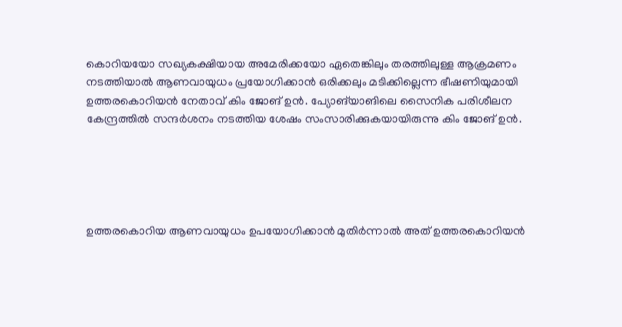കൊറിയയോ സഖ്യകക്ഷിയായ അമേരിക്കയോ ഏതെങ്കിലും തരത്തിലുള്ള ആക്രമണം നടത്തിയാൽ ആണവായുധം പ്രയോഗിക്കാൻ ഒരിക്കലും മടിക്കില്ലെന്ന ഭീഷണിയുമായി ഉത്തരകൊറിയൻ നേതാവ് കിം ജോങ് ഉൻ. പ്യോങ്‌യാങിലെ സൈനിക പരിശീലന കേന്ദ്രത്തിൽ സന്ദർശനം നടത്തിയ ശേഷം സംസാരിക്കുകയായിരുന്നു കിം ജോങ് ഉൻ.





ഉത്തരകൊറിയ ആണവായുധം ഉപയോഗിക്കാൻ മുതിർന്നാൽ അത് ഉത്തരകൊറിയൻ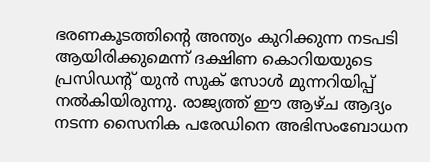ഭരണകൂടത്തിന്റെ അന്ത്യം കുറിക്കുന്ന നടപടി ആയിരിക്കുമെന്ന് ദക്ഷിണ കൊറിയയുടെ പ്രസിഡന്റ് യുൻ സുക് സോൾ മുന്നറിയിപ്പ് നൽകിയിരുന്നു. രാജ്യത്ത് ഈ ആഴ്ച ആദ്യം നടന്ന സൈനിക പരേഡിനെ അഭിസംബോധന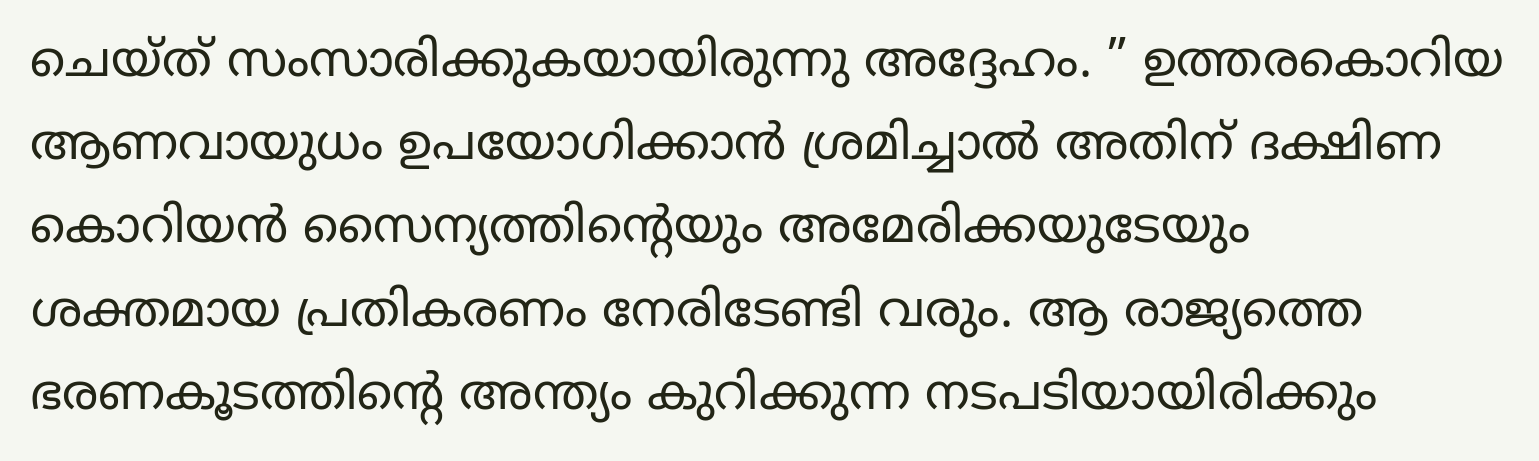ചെയ്ത് സംസാരിക്കുകയായിരുന്നു അദ്ദേഹം. ” ഉത്തരകൊറിയ ആണവായുധം ഉപയോഗിക്കാൻ ശ്രമിച്ചാൽ അതിന് ദക്ഷിണ കൊറിയൻ സൈന്യത്തിന്റെയും അമേരിക്കയുടേയും ശക്തമായ പ്രതികരണം നേരിടേണ്ടി വരും. ആ രാജ്യത്തെ ഭരണകൂടത്തിന്റെ അന്ത്യം കുറിക്കുന്ന നടപടിയായിരിക്കും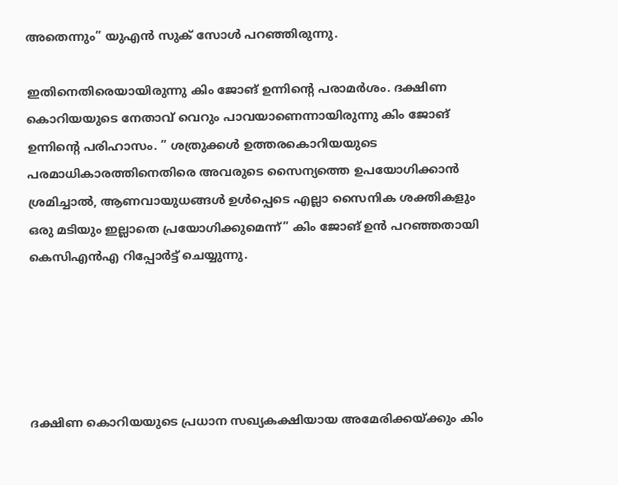അതെന്നും” യുഎൻ സുക് സോൾ പറഞ്ഞിരുന്നു.

ഇതിനെതിരെയായിരുന്നു കിം ജോങ് ഉന്നിന്റെ പരാമർശം. ദക്ഷിണ കൊറിയയുടെ നേതാവ് വെറും പാവയാണെന്നായിരുന്നു കിം ജോങ് ഉന്നിന്റെ പരിഹാസം. ” ശത്രുക്കൾ ഉത്തരകൊറിയയുടെ പരമാധികാരത്തിനെതിരെ അവരുടെ സൈന്യത്തെ ഉപയോഗിക്കാൻ ശ്രമിച്ചാൽ, ആണവായുധങ്ങൾ ഉൾപ്പെടെ എല്ലാ സൈനിക ശക്തികളും ഒരു മടിയും ഇല്ലാതെ പ്രയോഗിക്കുമെന്ന്” കിം ജോങ് ഉൻ പറഞ്ഞതായി കെസിഎൻഎ റിപ്പോർട്ട് ചെയ്യുന്നു.





ദക്ഷിണ കൊറിയയുടെ പ്രധാന സഖ്യകക്ഷിയായ അമേരിക്കയ്‌ക്കും കിം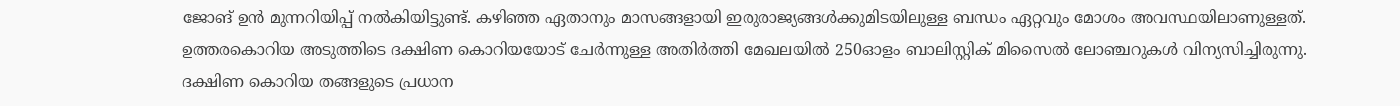ജോങ് ഉൻ മുന്നറിയിപ്പ് നൽകിയിട്ടുണ്ട്. കഴിഞ്ഞ ഏതാനും മാസങ്ങളായി ഇരുരാജ്യങ്ങൾക്കുമിടയിലുള്ള ബന്ധം ഏറ്റവും മോശം അവസ്ഥയിലാണുള്ളത്. ഉത്തരകൊറിയ അടുത്തിടെ ദക്ഷിണ കൊറിയയോട് ചേർന്നുള്ള അതിർത്തി മേഖലയിൽ 250ഓളം ബാലിസ്റ്റിക് മിസൈൽ ലോഞ്ചറുകൾ വിന്യസിച്ചിരുന്നു. ദക്ഷിണ കൊറിയ തങ്ങളുടെ പ്രധാന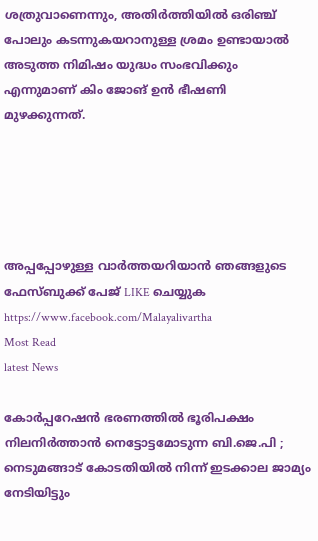ശത്രുവാണെന്നും, അതിർത്തിയിൽ ഒരിഞ്ച് പോലും കടന്നുകയറാനുള്ള ശ്രമം ഉണ്ടായാൽ അടുത്ത നിമിഷം യുദ്ധം സംഭവിക്കും എന്നുമാണ് കിം ജോങ് ഉൻ ഭീഷണി മുഴക്കുന്നത്.





അപ്പപ്പോഴുള്ള വാര്‍ത്തയറിയാന്‍ ഞങ്ങളുടെ ഫേസ്‌ബുക്ക്‌ പേജ് LIKE ചെയ്യുക
https://www.facebook.com/Malayalivartha
Most Read
latest News

കോര്‍പ്പറേഷന്‍ ഭരണത്തില്‍ ഭൂരിപക്ഷം നിലനിര്‍ത്താന്‍ നെട്ടോട്ടമോടുന്ന ബി.ജെ.പി ; നെടുമങ്ങാട് കോടതിയിൽ നിന്ന് ഇടക്കാല ജാമ്യം നേടിയിട്ടും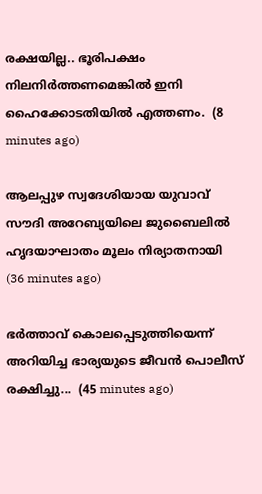രക്ഷയില്ല.. ഭൂരിപക്ഷം നിലനിർത്തണമെങ്കിൽ ഇനി ഹൈക്കോടതിയിൽ എത്തണം.  (8 minutes ago)

ആലപ്പുഴ സ്വദേശിയായ യുവാവ് സൗദി അറേബ്യയിലെ ജുബൈലിൽ ഹൃദയാഘാതം മൂലം നിര്യാതനായി  (36 minutes ago)

ഭര്‍ത്താവ് കൊലപ്പെടുത്തിയെന്ന് അറിയിച്ച ഭാര്യയുടെ ജീവന്‍ പൊലീസ് രക്ഷിച്ചു...  (45 minutes ago)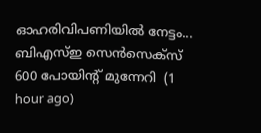ഓഹരിവിപണിയിൽ നേട്ടം... ബിഎസ്ഇ സെന്‍സെക്‌സ് 600 പോയിന്റ് മുന്നേറി  (1 hour ago)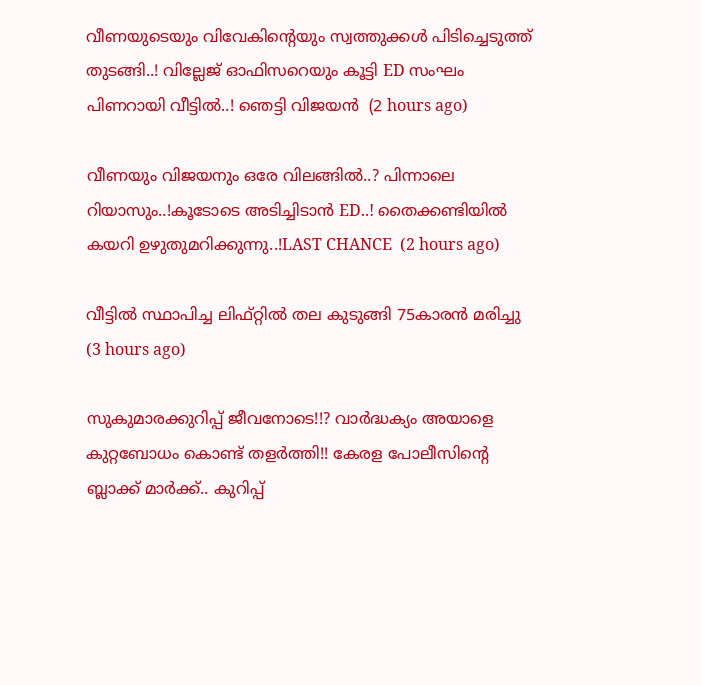വീണയുടെയും വിവേകിന്റെയും സ്വത്തുക്കള്‍ പിടിച്ചെടുത്ത് തുടങ്ങി..! വില്ലേജ് ഓഫിസറെയും കൂട്ടി ED സംഘം പിണറായി വീട്ടിൽ..! ഞെട്ടി വിജയൻ  (2 hours ago)

വീണയും വിജയനും ഒരേ വിലങ്ങിൽ..? പിന്നാലെ റിയാസും..!കൂടോടെ അടിച്ചിടാൻ ED..! തൈക്കണ്ടിയിൽ കയറി ഉഴുതുമറിക്കുന്നു..!LAST CHANCE  (2 hours ago)

വീട്ടില്‍ സ്ഥാപിച്ച ലിഫ്റ്റില്‍ തല കുടുങ്ങി 75കാരൻ മരിച്ചു  (3 hours ago)

സുകുമാരക്കുറിപ്പ് ജീവനോടെ!!? വാർദ്ധക്യം അയാളെ കുറ്റബോധം കൊണ്ട് തളർത്തി!! കേരള പോലീസിന്റെ ബ്ലാക്ക് മാർക്ക്.. കുറിപ്പ്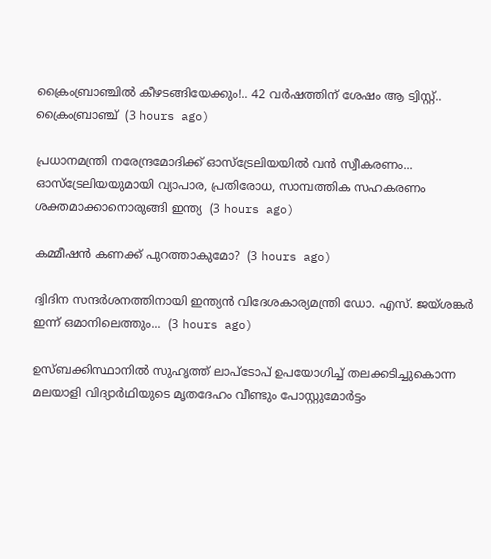ക്രൈംബ്രാഞ്ചിൽ കീഴടങ്ങിയേക്കും!.. 42 വർഷത്തിന് ശേഷം ആ ട്വിസ്റ്റ്.. ക്രൈംബ്രാഞ്ച്  (3 hours ago)

പ്രധാനമന്ത്രി നരേന്ദ്രമോദിക്ക് ഓസ്ട്രേലിയയിൽ വൻ സ്വീകരണം... ഓസ്ട്രേലിയയുമായി വ്യാപാര, പ്രതിരോധ, സാമ്പത്തിക സഹകരണം ശക്തമാക്കാനൊരുങ്ങി ഇന്ത്യ  (3 hours ago)

കമ്മീഷൻ കണക്ക് പുറത്താകുമോ?  (3 hours ago)

ദ്വിദിന സന്ദർശനത്തിനായി ഇന്ത്യൻ വിദേശകാര്യമന്ത്രി ഡോ. എസ്. ജയ്ശങ്കർ ഇന്ന് ഒമാനിലെത്തും...  (3 hours ago)

ഉസ്ബക്കിസ്ഥാനിൽ സുഹൃത്ത് ലാപ്ടോപ് ഉപയോഗിച്ച് തലക്കടിച്ചുകൊന്ന മലയാളി വിദ്യാർഥിയുടെ മൃതദേഹം വീണ്ടും പോസ്റ്റുമോർട്ടം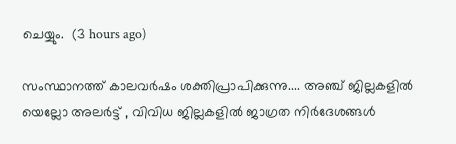ചെയ്യും.  (3 hours ago)

സംസ്ഥാനത്ത് കാലവര്‍ഷം ശക്തിപ്രാപിക്കുന്നു.... അഞ്ച് ജില്ലകളിൽ യെല്ലോ അലർട്ട് , വിവിധ ജില്ലകളില്‍ ജാഗ്രത നിര്‍ദേശങ്ങള്‍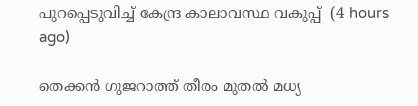പുറപ്പെടുവിച്ച് കേന്ദ്ര കാലാവസ്ഥ വകുപ്പ്  (4 hours ago)

തെക്കൻ ഗുജറാത്ത് തീരം മുതൽ മധ്യ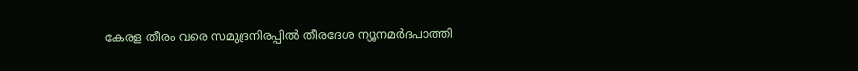കേരള തീരം വരെ സമുദ്രനിരപ്പിൽ തീരദേശ ന്യൂനമർദപാത്തി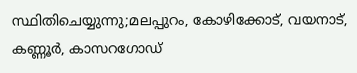സ്ഥിതിചെയ്യുന്നു;മലപ്പുറം, കോഴിക്കോട്, വയനാട്, കണ്ണൂർ, കാസറഗോഡ്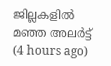ജില്ലകളിൽ മഞ്ഞ അലർട്ട്  (4 hours ago)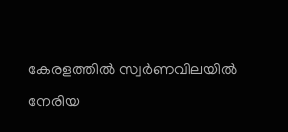കേരളത്തില്‍ സ്വര്‍ണവിലയില്‍ നേരിയ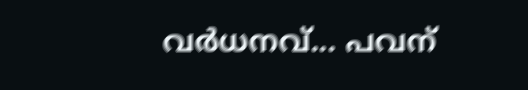വര്‍ധനവ്... പവന്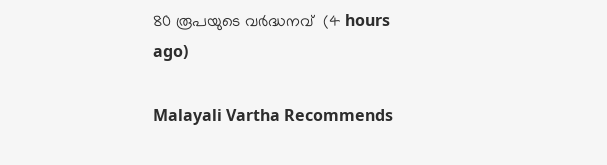80 രൂപയുടെ വർദ്ധനവ്  (4 hours ago)

Malayali Vartha Recommends